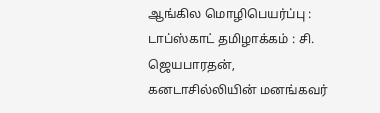ஆங்கில மொழிபெயர்ப்பு : டாப்ஸ்காட் தமிழாக்கம் : சி. ஜெயபாரதன், கனடாசில்லியின் மனங்கவர்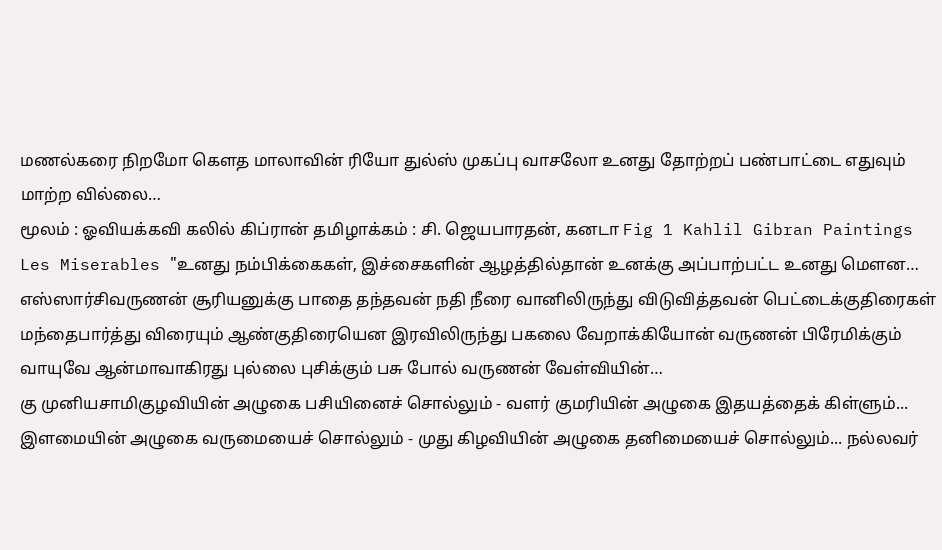மணல்கரை நிறமோ கௌத மாலாவின் ரியோ துல்ஸ் முகப்பு வாசலோ உனது தோற்றப் பண்பாட்டை எதுவும் மாற்ற வில்லை…
மூலம் : ஓவியக்கவி கலில் கிப்ரான் தமிழாக்கம் : சி. ஜெயபாரதன், கனடா Fig 1 Kahlil Gibran Paintings Les Miserables "உனது நம்பிக்கைகள், இச்சைகளின் ஆழத்தில்தான் உனக்கு அப்பாற்பட்ட உனது மௌன…
எஸ்ஸார்சிவருணன் சூரியனுக்கு பாதை தந்தவன் நதி நீரை வானிலிருந்து விடுவித்தவன் பெட்டைக்குதிரைகள் மந்தைபார்த்து விரையும் ஆண்குதிரையென இரவிலிருந்து பகலை வேறாக்கியோன் வருணன் பிரேமிக்கும் வாயுவே ஆன்மாவாகிரது புல்லை புசிக்கும் பசு போல் வருணன் வேள்வியின்…
கு முனியசாமிகுழவியின் அழுகை பசியினைச் சொல்லும் - வளர் குமரியின் அழுகை இதயத்தைக் கிள்ளும்... இளமையின் அழுகை வருமையைச் சொல்லும் - முது கிழவியின் அழுகை தனிமையைச் சொல்லும்... நல்லவர்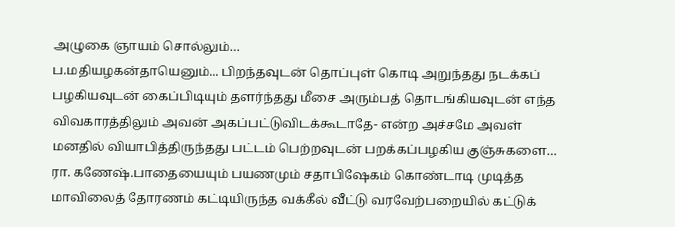அழுகை ஞாயம் சொல்லும்…
ப.மதியழகன்தாயெனும்... பிறந்தவுடன் தொப்புள் கொடி அறுந்தது நடக்கப் பழகியவுடன் கைப்பிடியும் தளர்ந்தது மீசை அரும்பத் தொடங்கியவுடன் எந்த விவகாரத்திலும் அவன் அகப்பட்டுவிடக்கூடாதே- என்ற அச்சமே அவள் மனதில் வியாபித்திருந்தது பட்டம் பெற்றவுடன் பறக்கப்பழகிய குஞ்சுகளை…
ரா. கணேஷ்.பாதையையும் பயணமும் சதாபிஷேகம் கொண்டாடி முடித்த மாவிலைத் தோரணம் கட்டியிருந்த வக்கீல் வீட்டு வரவேற்பறையில் கட்டுக்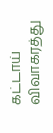கட்டாய் விவாகரத்து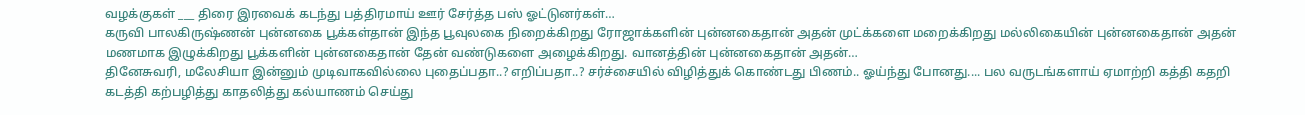வழக்குகள் ___ திரை இரவைக் கடந்து பத்திரமாய் ஊர் சேர்த்த பஸ் ஓட்டுனர்கள்…
கருவி பாலகிருஷ்ணன் புன்னகை பூக்கள்தான் இந்த பூவுலகை நிறைக்கிறது ரோஜாக்களின் புன்னகைதான் அதன் முட்க்களை மறைக்கிறது மல்லிகையின் புன்னகைதான் அதன் மணமாக இழுக்கிறது பூக்களின் புன்னகைதான் தேன் வண்டுகளை அழைக்கிறது. வானத்தின் புன்னகைதான் அதன்…
தினேசுவரி, மலேசியா இன்னும் முடிவாகவில்லை புதைப்பதா..? எறிப்பதா..? சர்ச்சையில் விழித்துக் கொண்டது பிணம்.. ஓய்ந்து போனது.... பல வருடங்களாய் ஏமாற்றி கத்தி கதறி கடத்தி கற்பழித்து காதலித்து கல்யாணம் செய்து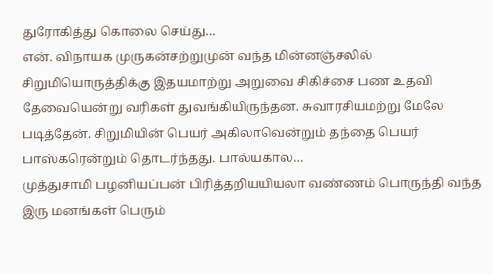துரோகித்து கொலை செய்து…
என். விநாயக முருகன்சற்றுமுன் வந்த மின்னஞ்சலில் சிறுமியொருத்திக்கு இதயமாற்று அறுவை சிகிச்சை பண உதவி தேவையென்று வரிகள் துவங்கியிருந்தன. சுவாரசியமற்று மேலே படித்தேன். சிறுமியின் பெயர் அகிலாவென்றும் தந்தை பெயர் பாஸ்கரென்றும் தொடர்ந்தது. பால்யகால…
முத்துசாமி பழனியப்பன் பிரித்தறியயியலா வண்ணம் பொருந்தி வந்த இரு மனங்கள் பெரும்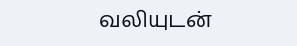வலியுடன்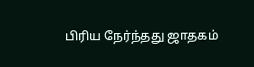பிரிய நேர்ந்தது ஜாதகம்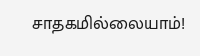சாதகமில்லையாம்!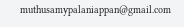muthusamypalaniappan@gmail.com